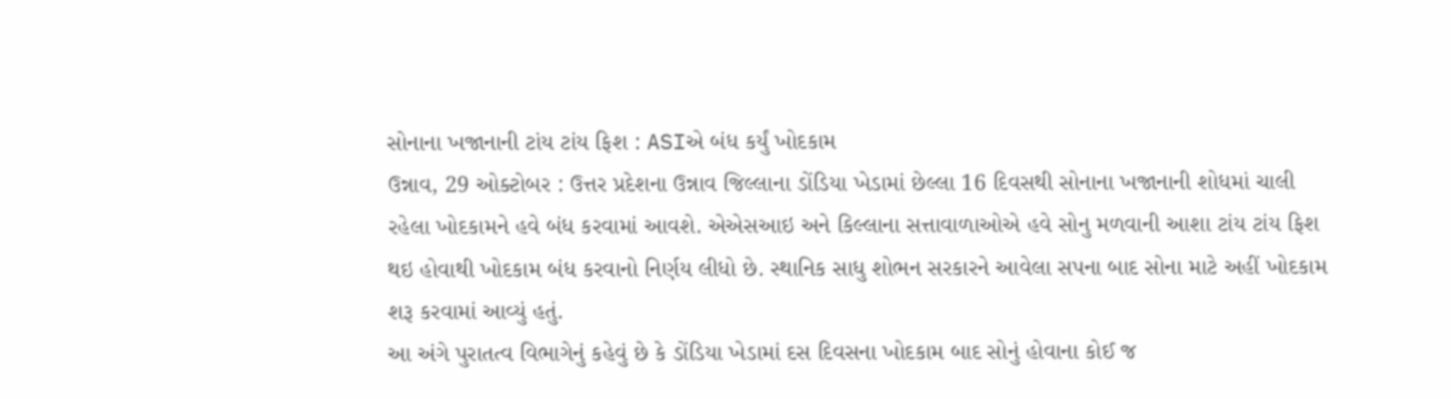સોનાના ખજાનાની ટાંય ટાંય ફિશ : ASIએ બંધ કર્યું ખોદકામ
ઉન્નાવ, 29 ઓક્ટોબર : ઉત્તર પ્રદેશના ઉન્નાવ જિલ્લાના ડોંડિયા ખેડામાં છેલ્લા 16 દિવસથી સોનાના ખજાનાની શોધમાં ચાલી રહેલા ખોદકામને હવે બંધ કરવામાં આવશે. એએસઆઇ અને કિલ્લાના સત્તાવાળાઓએ હવે સોનુ મળવાની આશા ટાંય ટાંય ફિશ થઇ હોવાથી ખોદકામ બંધ કરવાનો નિર્ણય લીધો છે. સ્થાનિક સાધુ શોભન સરકારને આવેલા સપના બાદ સોના માટે અહીં ખોદકામ શરૂ કરવામાં આવ્યું હતું.
આ અંગે પુરાતત્વ વિભાગેનું કહેવું છે કે ડોંડિયા ખેડામાં દસ દિવસના ખોદકામ બાદ સોનું હોવાના કોઈ જ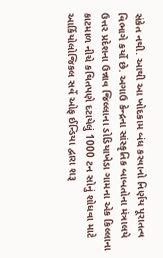સંકેત નથી. આથી આ ખોદકામ બંધ કરવાનો નિર્ણય પૂરાતત્વ વિભાગે કર્યો છે. અગાઉ કેન્દ્રના સાંસ્કૃતિક બાબતોના મંત્રાલયે ઉત્તર પ્રદેશના ઉન્નાવ જિલ્લાના ડોડિયાખેડા ગામના એક કિલ્લાના કાટમાળ નીચે કથિતપણે દટાયેલું 1000 ટન સોનું શોધવા માટે આર્કિયોલોજિકલ સર્વે ઓફ ઈન્ડિયા દ્વારા શરૂ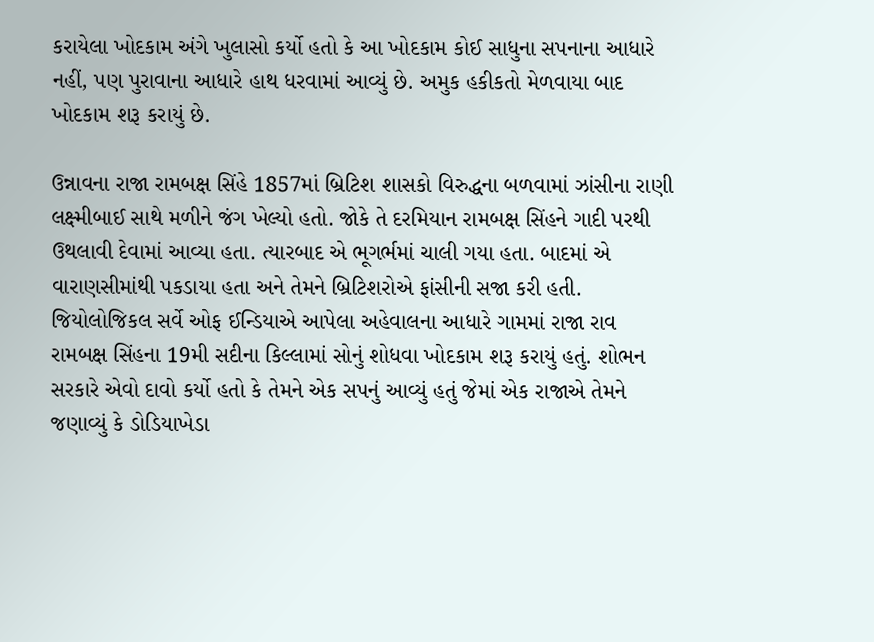કરાયેલા ખોદકામ અંગે ખુલાસો કર્યો હતો કે આ ખોદકામ કોઈ સાધુના સપનાના આધારે નહીં, પણ પુરાવાના આધારે હાથ ધરવામાં આવ્યું છે. અમુક હકીકતો મેળવાયા બાદ ખોદકામ શરૂ કરાયું છે.

ઉન્નાવના રાજા રામબક્ષ સિંહે 1857માં બ્રિટિશ શાસકો વિરુદ્ધના બળવામાં ઝાંસીના રાણી લક્ષ્મીબાઈ સાથે મળીને જંગ ખેલ્યો હતો. જોકે તે દરમિયાન રામબક્ષ સિંહને ગાદી પરથી ઉથલાવી દેવામાં આવ્યા હતા. ત્યારબાદ એ ભૂગર્ભમાં ચાલી ગયા હતા. બાદમાં એ વારાણસીમાંથી પકડાયા હતા અને તેમને બ્રિટિશરોએ ફાંસીની સજા કરી હતી.
જિયોલોજિકલ સર્વે ઓફ ઈન્ડિયાએ આપેલા અહેવાલના આધારે ગામમાં રાજા રાવ રામબક્ષ સિંહના 19મી સદીના કિલ્લામાં સોનું શોધવા ખોદકામ શરૂ કરાયું હતું. શોભન સરકારે એવો દાવો કર્યો હતો કે તેમને એક સપનું આવ્યું હતું જેમાં એક રાજાએ તેમને જણાવ્યું કે ડોડિયાખેડા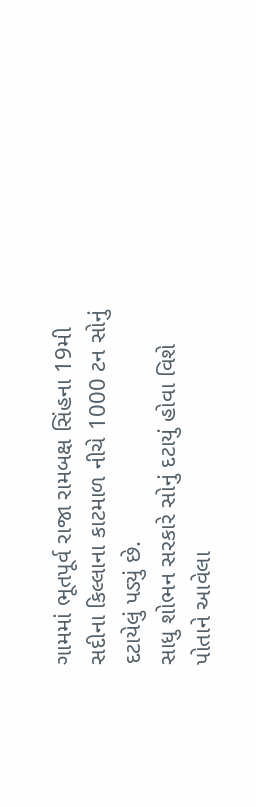ગામમાં ભૂતપૂર્વ રાજા રામબક્ષ સિંહના 19મી સદીના કિલ્લાના કાટમાળ નીચે 1000 ટન સોનું દટાયેલું પડ્યું છે.
સાધુ શોભન સરકારે સોનું દટાયું હોવા વિશે પોતાને આવેલા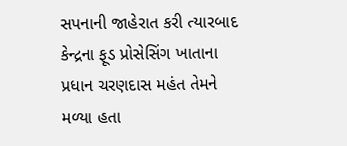સપનાની જાહેરાત કરી ત્યારબાદ કેન્દ્રના ફૂડ પ્રોસેસિંગ ખાતાના પ્રધાન ચરણદાસ મહંત તેમને મળ્યા હતા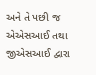અને તે પછી જ એએસઆઈ તથા જીએસઆઈ દ્વારા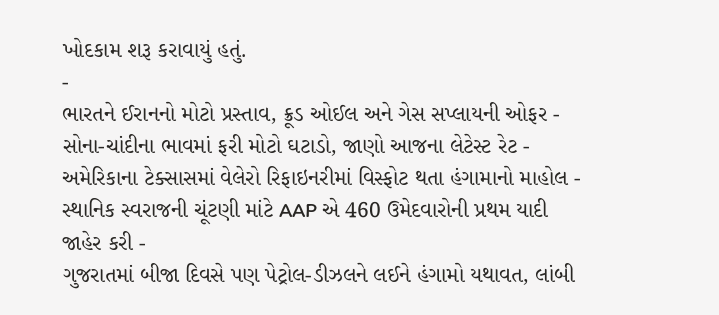ખોદકામ શરૂ કરાવાયું હતું.
-
ભારતને ઈરાનનો મોટો પ્રસ્તાવ, ક્રૂડ ઓઈલ અને ગેસ સપ્લાયની ઓફર -
સોના-ચાંદીના ભાવમાં ફરી મોટો ઘટાડો, જાણો આજના લેટેસ્ટ રેટ -
અમેરિકાના ટેક્સાસમાં વેલેરો રિફાઇનરીમાં વિસ્ફોટ થતા હંગામાનો માહોલ -
સ્થાનિક સ્વરાજની ચૂંટણી માંટે AAP એ 460 ઉમેદવારોની પ્રથમ યાદી જાહેર કરી -
ગુજરાતમાં બીજા દિવસે પણ પેટ્રોલ-ડીઝલને લઈને હંગામો યથાવત, લાંબી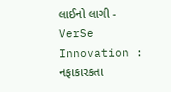લાઈનો લાગી -
VerSe Innovation : નફાકારકતા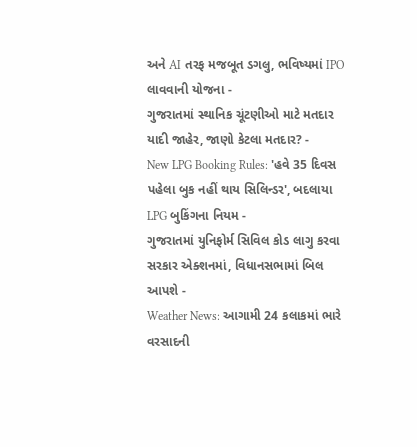અને AI તરફ મજબૂત ડગલુ, ભવિષ્યમાં IPO લાવવાની યોજના -
ગુજરાતમાં સ્થાનિક ચૂંટણીઓ માટે મતદાર યાદી જાહેર, જાણો કેટલા મતદાર? -
New LPG Booking Rules: 'હવે 35 દિવસ પહેલા બુક નહીં થાય સિલિન્ડર', બદલાયા LPG બુકિંગના નિયમ -
ગુજરાતમાં યુનિફોર્મ સિવિલ કોડ લાગુ કરવા સરકાર એક્શનમાં, વિધાનસભામાં બિલ આપશે -
Weather News: આગામી 24 કલાકમાં ભારે વરસાદની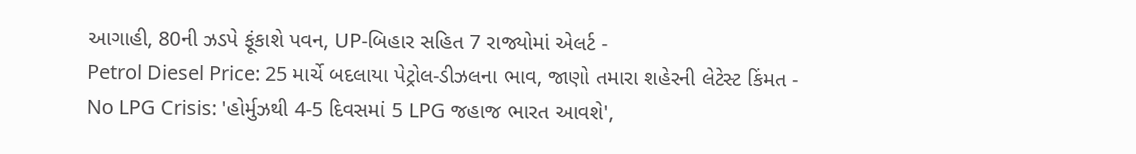આગાહી, 80ની ઝડપે ફૂંકાશે પવન, UP-બિહાર સહિત 7 રાજ્યોમાં એલર્ટ -
Petrol Diesel Price: 25 માર્ચે બદલાયા પેટ્રોલ-ડીઝલના ભાવ, જાણો તમારા શહેરની લેટેસ્ટ કિંમત -
No LPG Crisis: 'હોર્મુઝથી 4-5 દિવસમાં 5 LPG જહાજ ભારત આવશે',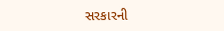સરકારની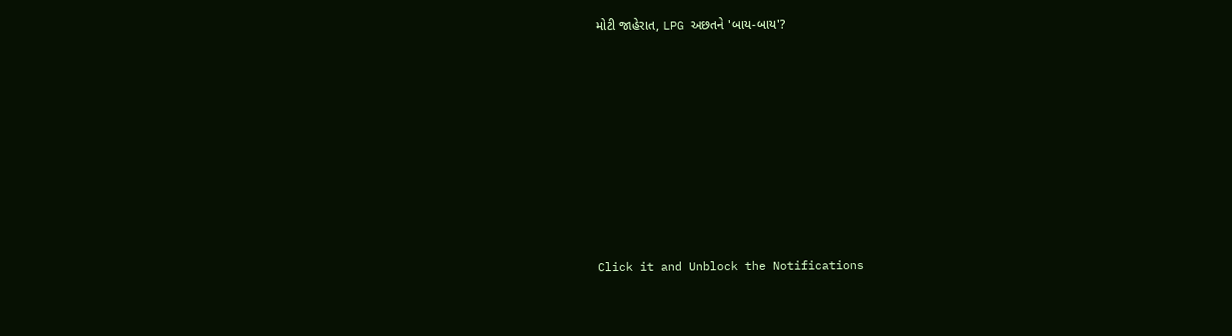મોટી જાહેરાત, LPG અછતને 'બાય-બાય'?








Click it and Unblock the Notifications